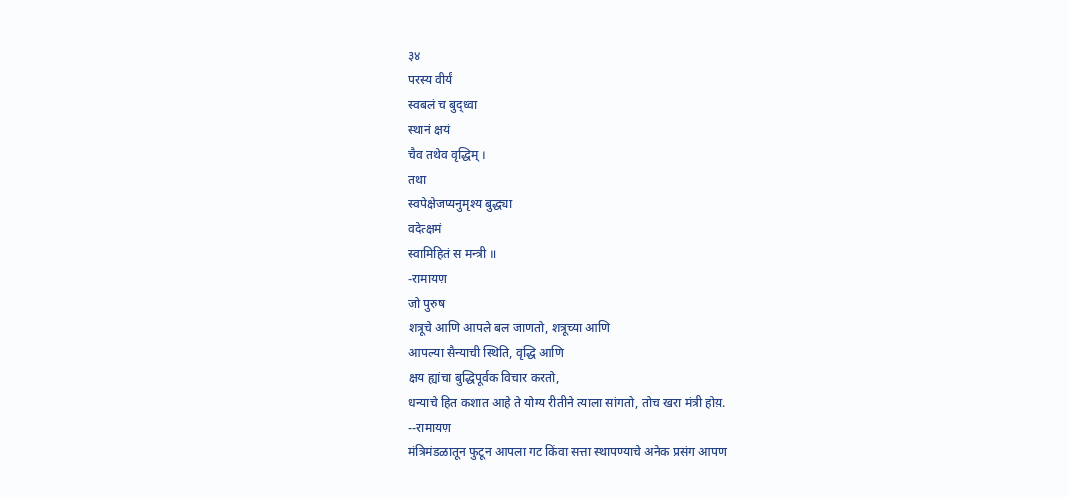३४
परस्य वीर्यं
स्वबलं च बुद्ध्वा
स्थानं क्षयं
चैव तथेव वृद्धिम् ।
तथा
स्वपेक्षेजप्यनुमृश्य बुद्ध्या
वदेत्क्षमं
स्वामिहितं स मन्त्री ॥
-रामायण़
जो पुरुष
शत्रूचे आणि आपले बल जाणतो, शत्रूच्या आणि
आपल्या सैन्याची स्थिति, वृद्धि आणि
क्षय ह्यांचा बुद्धिपूर्वक विचार करतो,
धन्याचे हित कशात आहे ते योग्य रीतीने त्याला सांगतो, तोच खरा मंत्री होय़.
--रामायण़
मंत्रिमंडळातून फुटून आपला गट किंवा सत्ता स्थापण्याचे अनेक प्रसंग आपण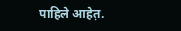पाहिले आहेत़.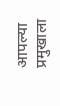आपल्या प्रमुखाला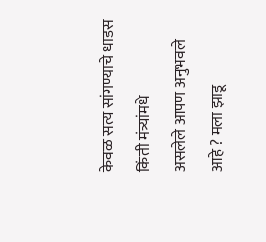केवळ सत्य सांगण्याचे धाडस किंती मंत्र्यांमधे
असलेले आपण अनुभवले आहे ? मला झाडू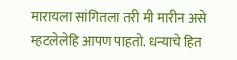मारायला सांगितला तरी मी मारीन असे म्हटलेलेहि आपण पाहतो. धन्याचे हित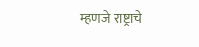म्हणजे राष्ट्राचे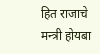हित राजाचे मन्त्री होयबा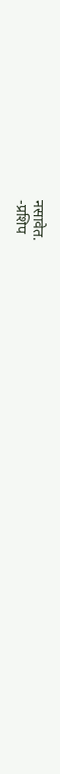नसावेत.
-प्रशिप